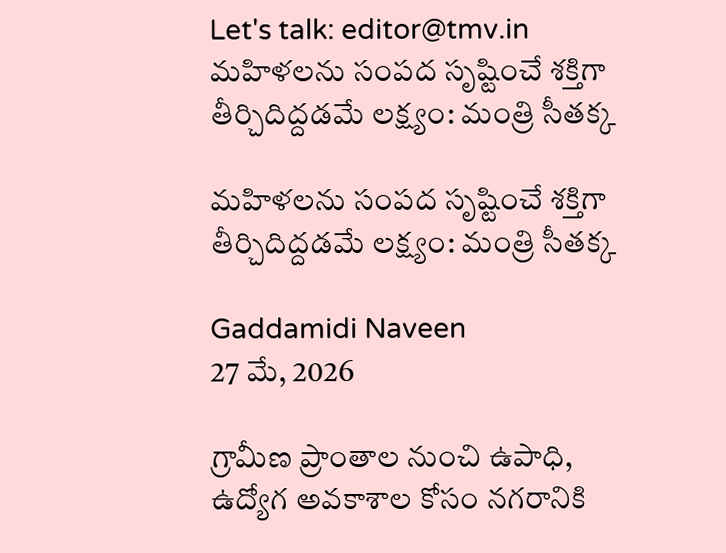Let's talk: editor@tmv.in
మహిళలను సంపద సృష్టించే శక్తిగా తీర్చిదిద్దడమే లక్ష్యం: మంత్రి సీతక్క

మహిళలను సంపద సృష్టించే శక్తిగా తీర్చిదిద్దడమే లక్ష్యం: మంత్రి సీతక్క

Gaddamidi Naveen
27 మే, 2026

గ్రామీణ ప్రాంతాల నుంచి ఉపాధి, ఉద్యోగ అవకాశాల కోసం నగరానికి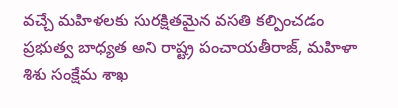వచ్చే మహిళలకు సురక్షితమైన వసతి కల్పించడం ప్రభుత్వ బాధ్యత అని రాష్ట్ర పంచాయతీరాజ్, మహిళా శిశు సంక్షేమ శాఖ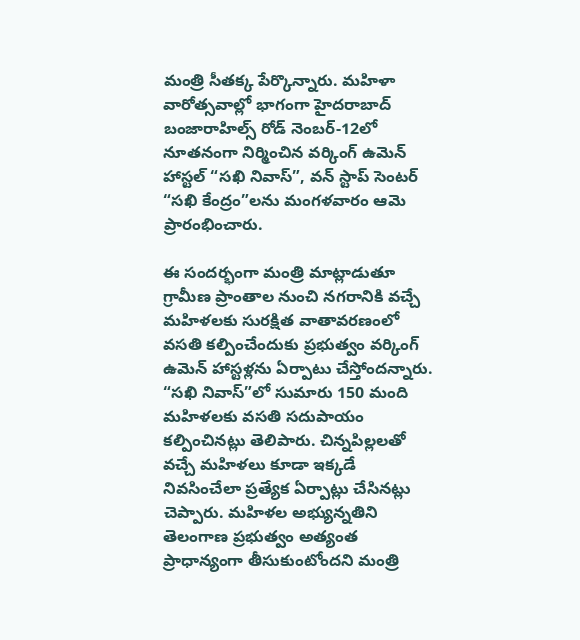మంత్రి సీతక్క పేర్కొన్నారు. మహిళా వారోత్సవాల్లో భాగంగా హైదరాబాద్ బంజారాహిల్స్ రోడ్ నెంబర్-12లో నూతనంగా నిర్మించిన వర్కింగ్ ఉమెన్ హాస్టల్ “సఖి నివాస్”, వన్ స్టాప్ సెంటర్ “సఖి కేంద్రం”లను మంగళవారం ఆమె ప్రారంభించారు.

ఈ సందర్భంగా మంత్రి మాట్లాడుతూ గ్రామీణ ప్రాంతాల నుంచి నగరానికి వచ్చే మహిళలకు సురక్షిత వాతావరణంలో వసతి కల్పించేందుకు ప్రభుత్వం వర్కింగ్‌ ఉమెన్‌ హాస్టళ్లను ఏర్పాటు చేస్తోందన్నారు. “సఖి నివాస్‌”లో సుమారు 150 మంది మహిళలకు వసతి సదుపాయం కల్పించినట్లు తెలిపారు. చిన్నపిల్లలతో వచ్చే మహిళలు కూడా ఇక్కడే నివసించేలా ప్రత్యేక ఏర్పాట్లు చేసినట్లు చెప్పారు. మహిళల అభ్యున్నతిని తెలంగాణ ప్రభుత్వం అత్యంత ప్రాధాన్యంగా తీసుకుంటోందని మంత్రి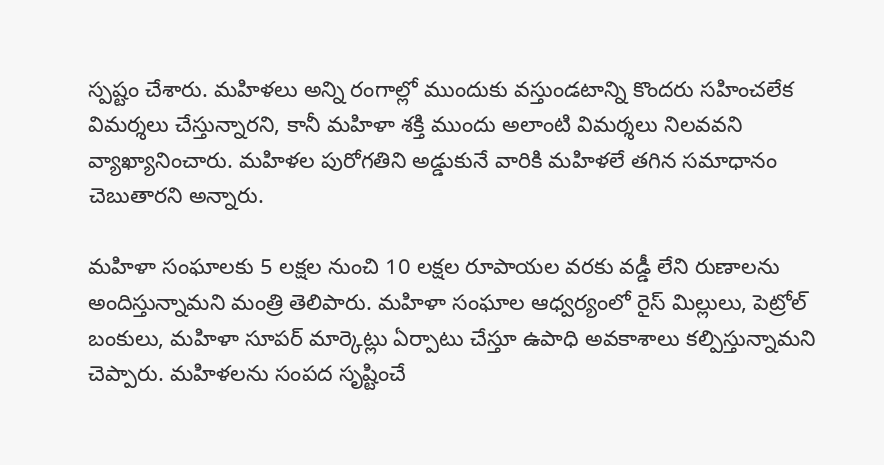స్పష్టం చేశారు. మహిళలు అన్ని రంగాల్లో ముందుకు వస్తుండటాన్ని కొందరు సహించలేక విమర్శలు చేస్తున్నారని, కానీ మహిళా శక్తి ముందు అలాంటి విమర్శలు నిలవవని వ్యాఖ్యానించారు. మహిళల పురోగతిని అడ్డుకునే వారికి మహిళలే తగిన సమాధానం చెబుతారని అన్నారు.

మహిళా సంఘాలకు 5 లక్షల నుంచి 10 లక్షల రూపాయల వరకు వడ్డీ లేని రుణాలను అందిస్తున్నామని మంత్రి తెలిపారు. మహిళా సంఘాల ఆధ్వర్యంలో రైస్‌ మిల్లులు, పెట్రోల్‌ బంకులు, మహిళా సూపర్‌ మార్కెట్లు ఏర్పాటు చేస్తూ ఉపాధి అవకాశాలు కల్పిస్తున్నామని చెప్పారు. మహిళలను సంపద సృష్టించే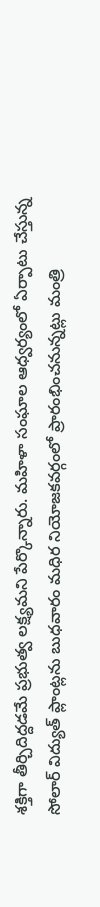శక్తిగా తీర్చిదిద్దడమే ప్రభుత్వ లక్ష్యమని పేర్కొన్నారు. మహిళా సంఘాల ఆధ్వర్యంలో ఏర్పాటు చేస్తున్న సోలార్‌ విద్యుత్‌ ప్లాంట్లను బుధవారం మధిర నియోజకవర్గంలో ప్రారంభించనున్నట్లు మంత్రి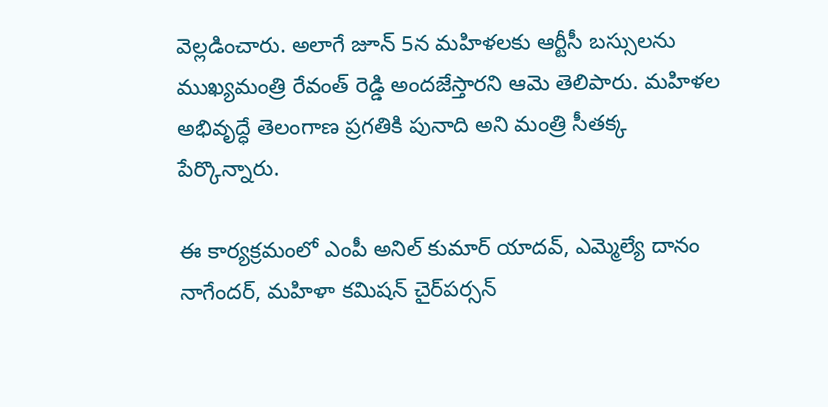వెల్లడించారు. అలాగే జూన్‌ 5న మహిళలకు ఆర్టీసీ బస్సులను ముఖ్యమంత్రి రేవంత్ రెడ్డి అందజేస్తారని ఆమె తెలిపారు. మహిళల అభివృద్ధే తెలంగాణ ప్రగతికి పునాది అని మంత్రి సీతక్క పేర్కొన్నారు.

ఈ కార్యక్రమంలో ఎంపీ అనిల్ కుమార్ యాదవ్, ఎమ్మెల్యే దానం నాగేందర్, మహిళా కమిషన్ చైర్‌పర్సన్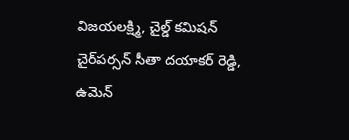విజయలక్ష్మి, చైల్డ్ కమిషన్ చైర్‌పర్సన్ సీతా దయాకర్ రెడ్డి, ఉమెన్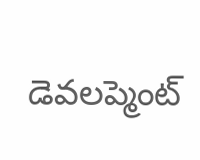డెవలప్మెంట్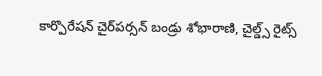కార్పొరేషన్ చైర్‌పర్సన్ బండ్రు శోభారాణి, చైల్డ్స్ రైట్స్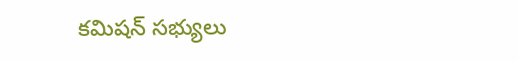కమిషన్ సభ్యులు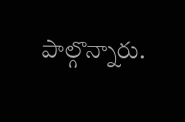పాల్గొన్నారు.